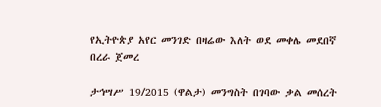የኢትዮጵያ አየር መንገድ በዛሬው እለት ወደ መቀሌ መደበኛ በረራ ጀመረ

ታኅሣሥ 19/2015 (ዋልታ) መንግስት በገባው ቃል መሰረት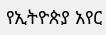የኢትዮጵያ አየር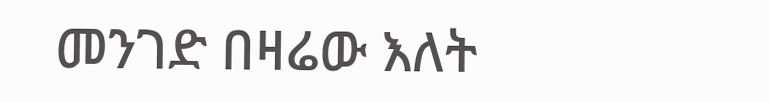መንገድ በዛሬው እለት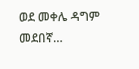ወደ መቀሌ ዳግም መደበኛ…